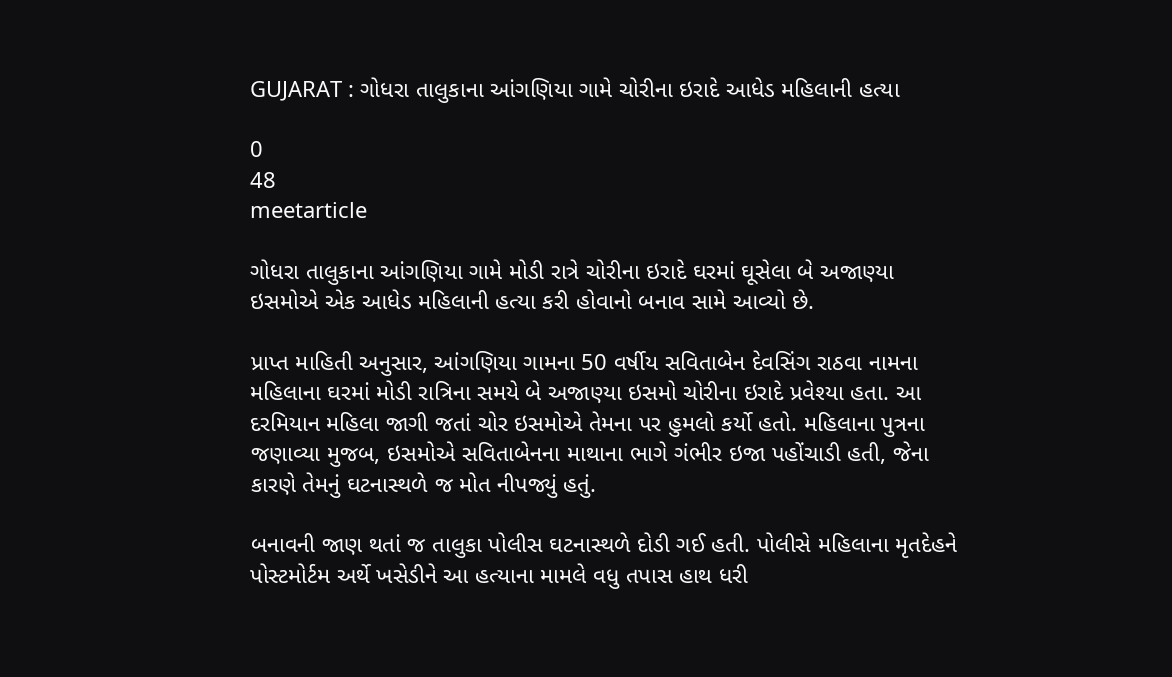GUJARAT : ગોધરા તાલુકાના આંગણિયા ગામે ચોરીના ઇરાદે આધેડ મહિલાની હત્યા

0
48
meetarticle

ગોધરા તાલુકાના આંગણિયા ગામે મોડી રાત્રે ચોરીના ઇરાદે ઘરમાં ઘૂસેલા બે અજાણ્યા ઇસમોએ એક આધેડ મહિલાની હત્યા કરી હોવાનો બનાવ સામે આવ્યો છે.

પ્રાપ્ત માહિતી અનુસાર, આંગણિયા ગામના 50 વર્ષીય સવિતાબેન દેવસિંગ રાઠવા નામના મહિલાના ઘરમાં મોડી રાત્રિના સમયે બે અજાણ્યા ઇસમો ચોરીના ઇરાદે પ્રવેશ્યા હતા. આ દરમિયાન મહિલા જાગી જતાં ચોર ઇસમોએ તેમના પર હુમલો કર્યો હતો. મહિલાના પુત્રના જણાવ્યા મુજબ, ઇસમોએ સવિતાબેનના માથાના ભાગે ગંભીર ઇજા પહોંચાડી હતી, જેના કારણે તેમનું ઘટનાસ્થળે જ મોત નીપજ્યું હતું.

બનાવની જાણ થતાં જ તાલુકા પોલીસ ઘટનાસ્થળે દોડી ગઈ હતી. પોલીસે મહિલાના મૃતદેહને પોસ્ટમોર્ટમ અર્થે ખસેડીને આ હત્યાના મામલે વધુ તપાસ હાથ ધરી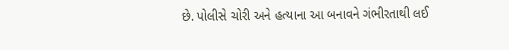છે. પોલીસે ચોરી અને હત્યાના આ બનાવને ગંભીરતાથી લઈ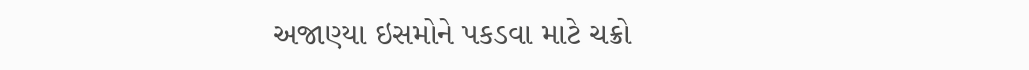અજાણ્યા ઇસમોને પકડવા માટે ચક્રો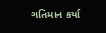ગતિમાન કર્યા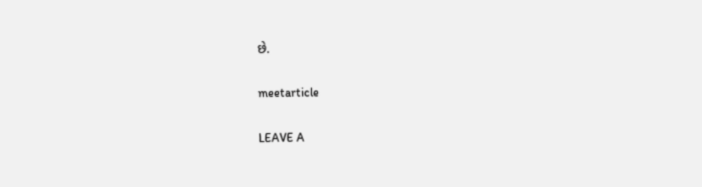છે.

meetarticle

LEAVE A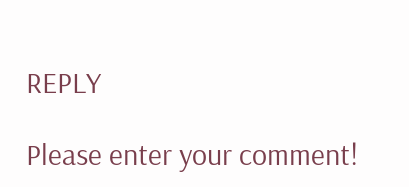REPLY

Please enter your comment!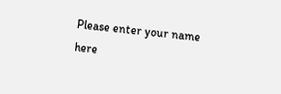Please enter your name here